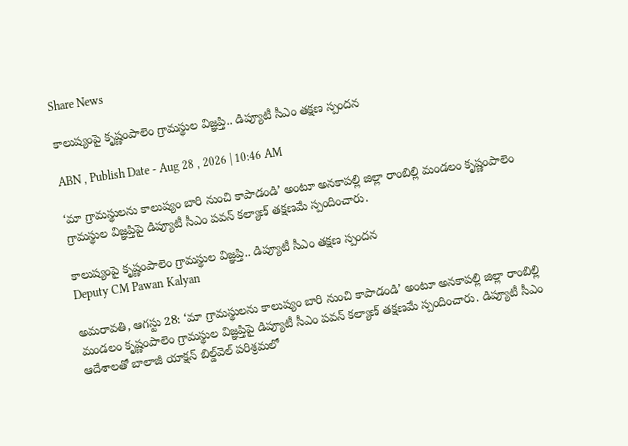Share News

కాలుష్యంపై కృష్ణంపాలెం గ్రామస్థుల విజ్ఞప్తి.. డిప్యూటీ సీఎం తక్షణ స్పందన

ABN , Publish Date - Aug 28 , 2026 | 10:46 AM

‘మా గ్రామస్థులను కాలుష్యం బారి నుంచి కాపాడండి’ అంటూ అనకాపల్లి జిల్లా రాంబిల్లి మండలం కృష్ణంపాలెం గ్రామస్థుల విజ్ఞప్తిపై డిప్యూటీ సీఎం పవన్ కల్యాణ్ తక్షణమే స్పందించారు.

కాలుష్యంపై కృష్ణంపాలెం గ్రామస్థుల విజ్ఞప్తి.. డిప్యూటీ సీఎం తక్షణ స్పందన
Deputy CM Pawan Kalyan

అమరావతి, ఆగస్టు 28: ‘మా గ్రామస్థులను కాలుష్యం బారి నుంచి కాపాడండి’ అంటూ అనకాపల్లి జిల్లా రాంబిల్లి మండలం కృష్ణంపాలెం గ్రామస్థుల విజ్ఞప్తిపై డిప్యూటీ సీఎం పవన్ కల్యాణ్ తక్షణమే స్పందించారు. డిప్యూటీ సీఎం ఆదేశాలతో బాలాజీ యాక్షన్ బిల్డ్‌వెల్ పరిశ్రమలో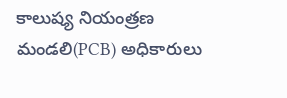కాలుష్య నియంత్రణ మండలి(PCB) అధికారులు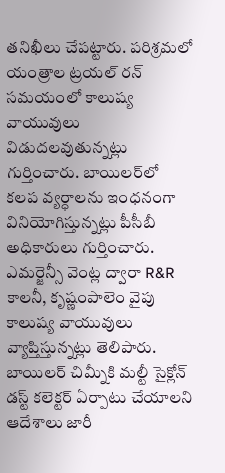తనిఖీలు చేపట్టారు. పరిశ్రమలో యంత్రాల ట్రయల్‌ రన్‌ సమయంలో కాలుష్య వాయువులు విడుదలవుతున్నట్లు గుర్తించారు. బాయిలర్‌లో కలప వ్యర్ధాలను ఇంధనంగా వినియోగిస్తున్నట్లు పీసీబీ అధికారులు గుర్తించారు. ఎమర్జెన్సీ వెంట్ల ద్వారా R&R కాలనీ, కృష్ణంపాలెం వైపు కాలుష్య వాయువులు వ్యాప్తిస్తున్నట్లు తెలిపారు. బాయిలర్‌ చిమ్నీకి మల్టీ సైక్లోన్‌ డస్ట్ కలెక్టర్‌ ఏర్పాటు చేయాలని ఆదేశాలు జారీ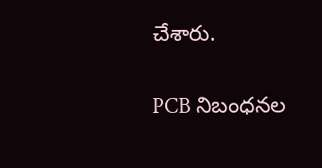చేశారు.


PCB నిబంధనల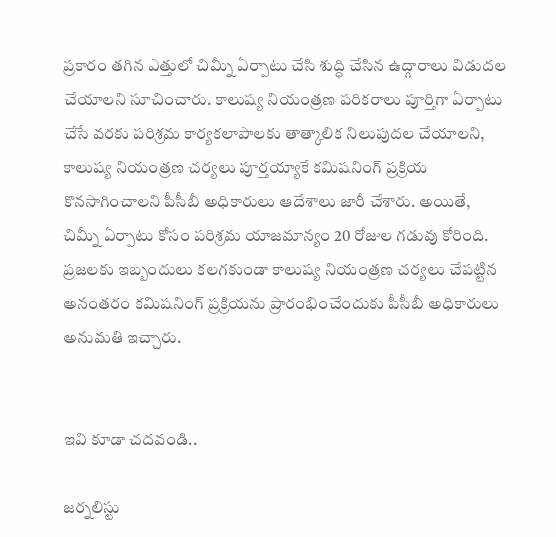ప్రకారం తగిన ఎత్తులో చిమ్నీ ఏర్పాటు చేసి శుద్ధి చేసిన ఉద్గారాలు విడుదల చేయాలని సూచించారు. కాలుష్య నియంత్రణ పరికరాలు పూర్తిగా ఏర్పాటు చేసే వరకు పరిశ్రమ కార్యకలాపాలకు తాత్కాలిక నిలుపుదల చేయాలని, కాలుష్య నియంత్రణ చర్యలు పూర్తయ్యాకే కమిషనింగ్‌ ప్రక్రియ కొనసాగించాలని పీసీబీ అధికారులు ఆదేశాలు జారీ చేశారు. అయితే, చిమ్నీ ఏర్పాటు కోసం పరిశ్రమ యాజమాన్యం 20 రోజుల గడువు కోరింది. ప్రజలకు ఇబ్బందులు కలగకుండా కాలుష్య నియంత్రణ చర్యలు చేపట్టిన అనంతరం కమిషనింగ్ ప్రక్రియను ప్రారంభించేందుకు పీసీబీ అధికారులు అనుమతి ఇచ్చారు.


ఇవి కూడా చదవండి..

జర్నలిస్టు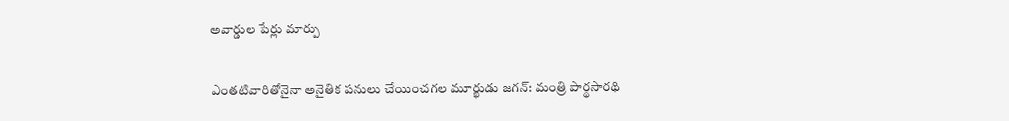అవార్డుల పేర్లు మార్పు

ఎంతటివారితోనైనా అనైతిక పనులు చేయించగల మూర్ఖుడు జగన్: మంత్రి పార్థసారథి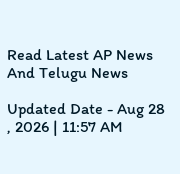Read Latest AP News And Telugu News

Updated Date - Aug 28 , 2026 | 11:57 AM